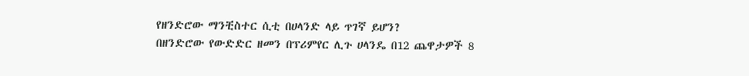የዘንድሮው ማንቺስተር ሲቲ በሀላንድ ላይ ጥገኛ ይሆን?
በዘንድሮው የውድድር ዘመን በፕሪምየር ሊጉ ሀላንዴ በ12 ጨዋታዎች 8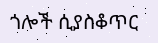ጎሎች ሲያስቆጥር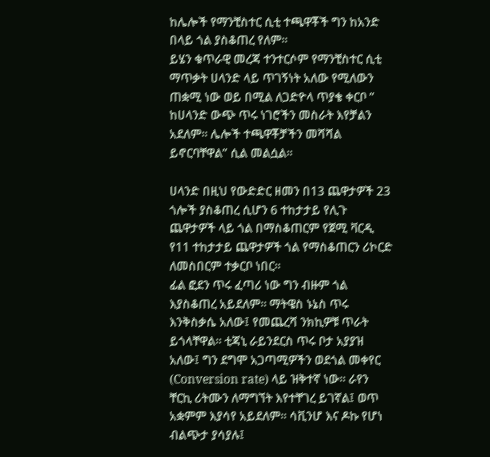ከሌሎች የማንቺስተር ሲቲ ተጫዋቾች ግን ከአንድ በላይ ጎል ያስቆጠረ የለም።
ይሄን ቁጥራዊ መረጃ ተንተርሶም የማንቺስተር ሲቲ ማጥቃት ሀላንድ ላይ ጥገኝነት አለው የሚለውን ጠቋሚ ነው ወይ በሚል ለጋድዮላ ጥያቄ ቀርቦ ” ከሀላንድ ውጭ ጥሩ ነገሮችን መስራት እየቻልን አደለም። ሌሎች ተጫዋቾቻችን መሻሻል ይኖርባቸዋል” ሲል መልሷል።

ሀላንድ በዚህ የውድድር ዘመን በ13 ጨዋታዎች 23 ጎሎች ያስቆጠረ ሲሆን 6 ተከታታይ የሊጉ ጨዋታዎች ላይ ጎል በማስቆጠርም የጀሚ ቫርዲ የ11 ተከታታይ ጨዋታዎች ጎል የማስቆጠርን ሪኮርድ ለመስበርም ተቃርቦ ነበር።
ፊል ፎደን ጥሩ ፈጣሪ ነው ግን ብዙም ጎል እያስቆጠረ አይደለም። ማትዌስ ኑኔስ ጥሩ እንቅስቃሴ አለው፤ የመጨረሻ ንክኪዎቹ ጥራት ይጎላቸዋል። ቲጃኒ ራይንደርስ ጥሩ ቦታ አያያዝ አለው፤ ግን ደግሞ አጋጣሚዎችን ወደጎል መቀየር (Conversion rate) ላይ ዝቅተኛ ነው። ራየን ቸርኪ ሪትሙን ለማግኘት እየተቸገረ ይገኛል፤ ወጥ አቋምም እያሳየ አይደለም። ሳቪንሆ እና ዶኩ የሆነ ብልጭታ ያሳያሉ፤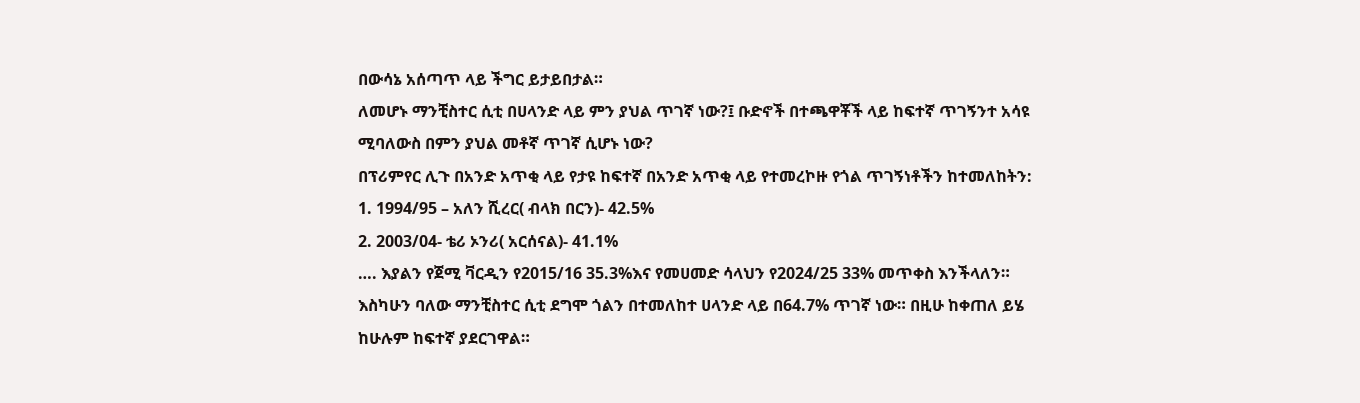በውሳኔ አሰጣጥ ላይ ችግር ይታይበታል።
ለመሆኑ ማንቺስተር ሲቲ በሀላንድ ላይ ምን ያህል ጥገኛ ነው?፤ ቡድኖች በተጫዋቾች ላይ ከፍተኛ ጥገኝንተ አሳዩ ሚባለውስ በምን ያህል መቶኛ ጥገኛ ሲሆኑ ነው?
በፕሪምየር ሊጉ በአንድ አጥቂ ላይ የታዩ ከፍተኛ በአንድ አጥቂ ላይ የተመረኮዙ የጎል ጥገኝነቶችን ከተመለከትን:
1. 1994/95 – አለን ሺረር( ብላክ በርን)- 42.5%
2. 2003/04- ቴሪ ኦንሪ( አርሰናል)- 41.1%
…. እያልን የጀሚ ቫርዲን የ2015/16 35.3%እና የመሀመድ ሳላህን የ2024/25 33% መጥቀስ እንችላለን። እስካሁን ባለው ማንቺስተር ሲቲ ደግሞ ጎልን በተመለከተ ሀላንድ ላይ በ64.7% ጥገኛ ነው። በዚሁ ከቀጠለ ይሄ ከሁሉም ከፍተኛ ያደርገዋል።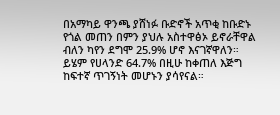በአማካይ ዋንጫ ያሸነፉ ቡድኖች አጥቂ ከቡድኑ የጎል መጠን በምን ያህሉ አስተዋፅኦ ይኖራቸዋል ብለን ካየን ደግሞ 25.9% ሆኖ እናገኛዋለን። ይሄም የሀላንድ 64.7% በዚሁ ከቀጠለ እጅግ ከፍተኛ ጥገኝነት መሆኑን ያሳየናል።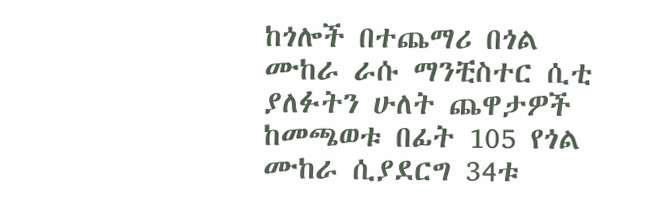ከጎሎች በተጨማሪ በጎል ሙከራ ራሱ ማንቺስተር ሲቲ ያለፉትን ሁለት ጨዋታዎች ከመጫወቱ በፊት 105 የጎል ሙከራ ሲያደርግ 34ቱ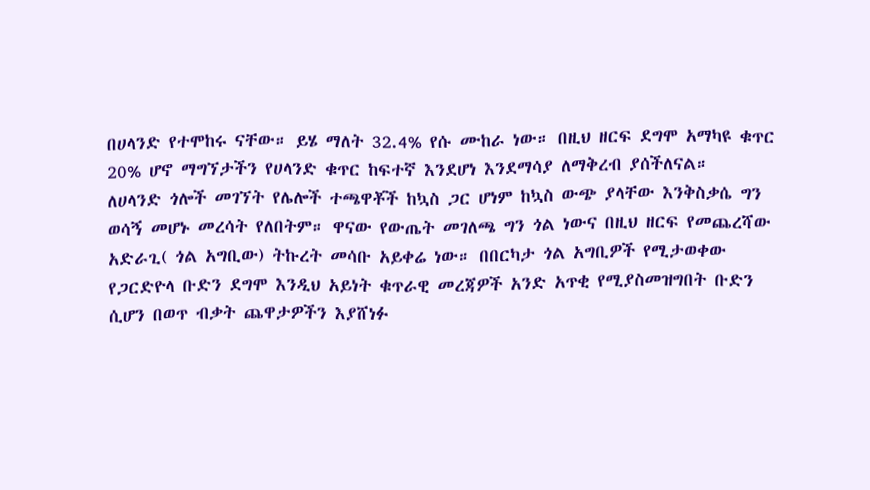በሀላንድ የተሞከሩ ናቸው። ይሄ ማለት 32.4% የሱ ሙከራ ነው። በዚህ ዘርፍ ደግሞ አማካዩ ቁጥር 20% ሆኖ ማግኘታችን የሀላንድ ቁጥር ከፍተኛ እንደሆነ እንደማሳያ ለማቅረብ ያሰችለናል።
ለሀላንድ ጎሎች መገኘት የሌሎች ተጫዋቾች ከኳስ ጋር ሆነም ከኳስ ውጭ ያላቸው እንቅስቃሴ ግን ወሳኝ መሆኑ መረሳት የለበትም። ዋናው የውጤት መገለጫ ግን ጎል ነውና በዚህ ዘርፍ የመጨረሻው አድራጊ( ጎል አግቢው) ትኩረት መሳቡ አይቀሬ ነው። በበርካታ ጎል አግቢዎች የሚታወቀው የጋርድዮላ ቡድን ደግሞ እንዲህ አይነት ቁጥራዊ መረጃዎች አንድ አጥቂ የሚያስመዝግበት ቡድን ሲሆን በወጥ ብቃት ጨዋታዎችን እያሸነፉ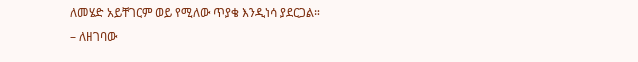ለመሄድ አይቸገርም ወይ የሚለው ጥያቄ እንዲነሳ ያደርጋል።
– ለዘገባው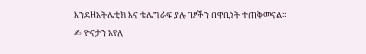እንደዘአትሌቲክ እና ቴሌግራፍ ያሉ ገፆችን በዋቢነት ተጠቅመናል።
✍ ዮናታን አየለ